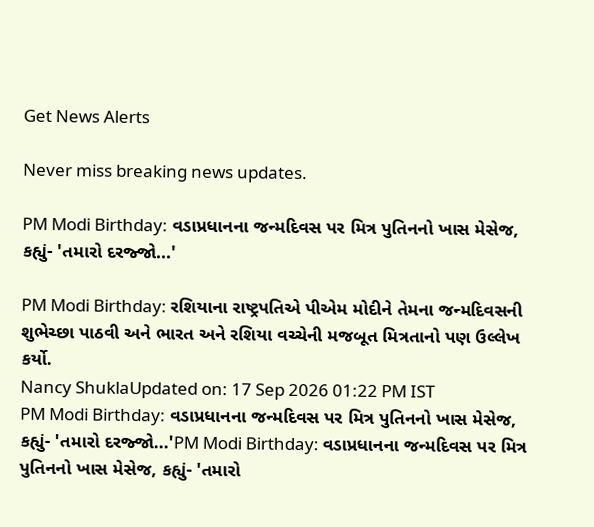Get News Alerts

Never miss breaking news updates.

PM Modi Birthday: વડાપ્રધાનના જન્મદિવસ પર મિત્ર પુતિનનો ખાસ મેસેજ, કહ્યું- 'તમારો દરજ્જો...'

PM Modi Birthday: રશિયાના રાષ્ટ્રપતિએ પીએમ મોદીને તેમના જન્મદિવસની શુભેચ્છા પાઠવી અને ભારત અને રશિયા વચ્ચેની મજબૂત મિત્રતાનો પણ ઉલ્લેખ કર્યો.
Nancy ShuklaUpdated on: 17 Sep 2026 01:22 PM IST
PM Modi Birthday: વડાપ્રધાનના જન્મદિવસ પર મિત્ર પુતિનનો ખાસ મેસેજ, કહ્યું- 'તમારો દરજ્જો...'PM Modi Birthday: વડાપ્રધાનના જન્મદિવસ પર મિત્ર પુતિનનો ખાસ મેસેજ, કહ્યું- 'તમારો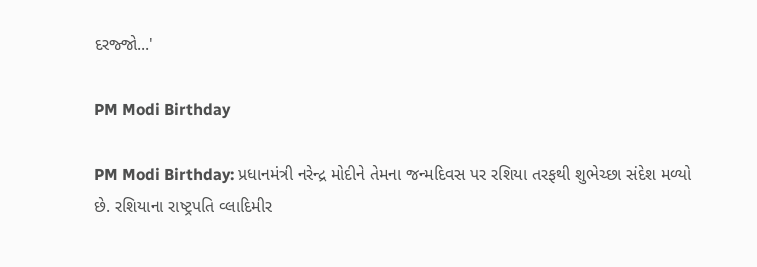દરજ્જો...'

PM Modi Birthday

PM Modi Birthday: પ્રધાનમંત્રી નરેન્દ્ર મોદીને તેમના જન્મદિવસ પર રશિયા તરફથી શુભેચ્છા સંદેશ મળ્યો છે. રશિયાના રાષ્ટ્રપતિ વ્લાદિમીર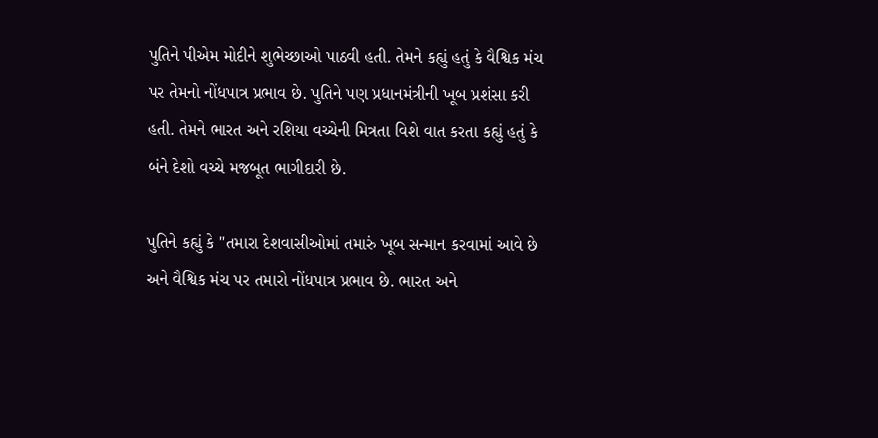પુતિને પીએમ મોદીને શુભેચ્છાઓ પાઠવી હતી. તેમને કહ્યું હતું કે વૈશ્વિક મંચ પર તેમનો નોંધપાત્ર પ્રભાવ છે. પુતિને પણ પ્રધાનમંત્રીની ખૂબ પ્રશંસા કરી હતી. તેમને ભારત અને રશિયા વચ્ચેની મિત્રતા વિશે વાત કરતા કહ્યું હતું કે બંને દેશો વચ્ચે મજબૂત ભાગીદારી છે.

પુતિને કહ્યું કે "તમારા દેશવાસીઓમાં તમારું ખૂબ સન્માન કરવામાં આવે છે અને વૈશ્વિક મંચ પર તમારો નોંધપાત્ર પ્રભાવ છે. ભારત અને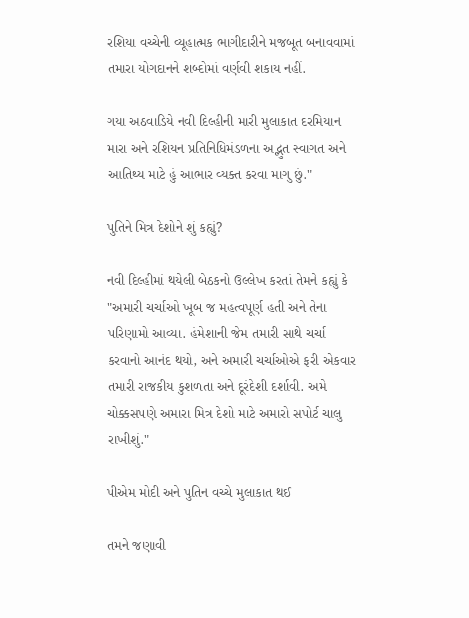રશિયા વચ્ચેની વ્યૂહાત્મક ભાગીદારીને મજબૂત બનાવવામાં તમારા યોગદાનને શબ્દોમાં વર્ણવી શકાય નહીં.

ગયા અઠવાડિયે નવી દિલ્હીની મારી મુલાકાત દરમિયાન મારા અને રશિયન પ્રતિનિધિમંડળના અદ્ભુત સ્વાગત અને આતિથ્ય માટે હું આભાર વ્યક્ત કરવા માગુ છું."

પુતિને મિત્ર દેશોને શું કહ્યું?

નવી દિલ્હીમાં થયેલી બેઠકનો ઉલ્લેખ કરતાં તેમને કહ્યું કે "અમારી ચર્ચાઓ ખૂબ જ મહત્વપૂર્ણ હતી અને તેના પરિણામો આવ્યા. હંમેશાની જેમ તમારી સાથે ચર્ચા કરવાનો આનંદ થયો, અને અમારી ચર્ચાઓએ ફરી એકવાર તમારી રાજકીય કુશળતા અને દૂરંદેશી દર્શાવી. અમે ચોક્કસપણે અમારા મિત્ર દેશો માટે અમારો સપોર્ટ ચાલુ રાખીશું."

પીએમ મોદી અને પુતિન વચ્ચે મુલાકાત થઈ

તમને જણાવી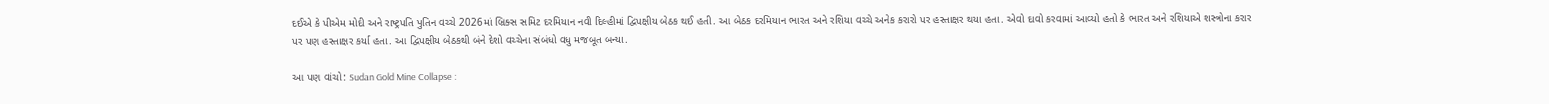દઈએ કે પીએમ મોદી અને રાષ્ટ્રપતિ પુતિન વચ્ચે 2026માં બ્રિક્સ સમિટ દરમિયાન નવી દિલ્હીમાં દ્વિપક્ષીય બેઠક થઈ હતી. આ બેઠક દરમિયાન ભારત અને રશિયા વચ્ચે અનેક કરારો પર હસ્તાક્ષર થયા હતા. એવો દાવો કરવામાં આવ્યો હતો કે ભારત અને રશિયાએ શસ્ત્રોના કરાર પર પણ હસ્તાક્ષર કર્યા હતા. આ દ્વિપક્ષીય બેઠકથી બંને દેશો વચ્ચેના સંબંધો વધુ મજબૂત બન્યા.

આ પણ વાંચો: Sudan Gold Mine Collapse :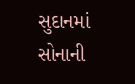સુદાનમાં સોનાની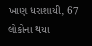ખાણ ધરાશાયી, 67 લોકોના થયા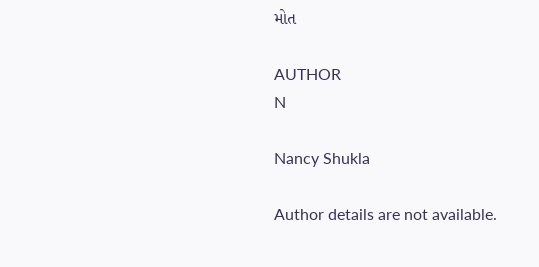મોત

AUTHOR
N

Nancy Shukla

Author details are not available.